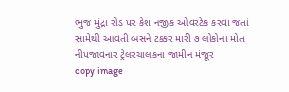ભુજ મુંદ્રા રોડ પર કેશ નજીક ઓવરટેક કરવા જતાં સામેથી આવતી બસને ટક્કર મારી ૭ લોકોના મોત નીપજાવનાર ટ્રેલરચાલકના જામીન મંજૂર
copy image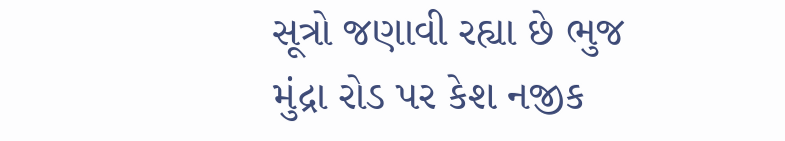સૂત્રો જણાવી રહ્યા છે ભુજ મુંદ્રા રોડ પર કેશ નજીક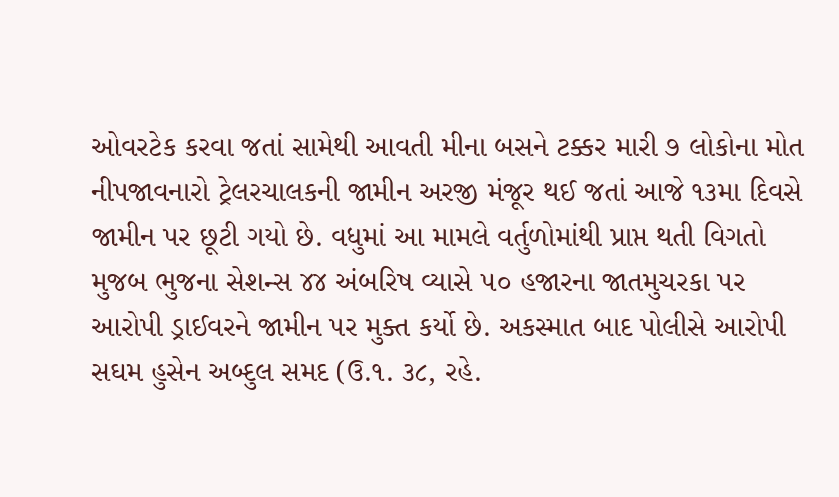ઓવરટેક કરવા જતાં સામેથી આવતી મીના બસને ટક્કર મારી ૭ લોકોના મોત નીપજાવનારો ટ્રેલરચાલકની જામીન અરજી મંજૂર થઈ જતાં આજે ૧૩મા દિવસે જામીન પર છૂટી ગયો છે. વધુમાં આ મામલે વર્તુળોમાંથી પ્રાપ્ત થતી વિગતો મુજબ ભુજના સેશન્સ ૪૪ અંબરિષ વ્યાસે ૫૦ હજારના જાતમુચરકા પર આરોપી ડ્રાઈવરને જામીન પર મુક્ત કર્યો છે. અકસ્માત બાદ પોલીસે આરોપી સઘમ હુસેન અબ્દુલ સમદ (ઉ.૧. ૩૮, રહે.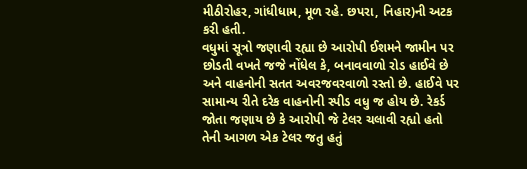મીઠીરોહર, ગાંધીધામ, મૂળ રહે. છપરા, નિહાર)ની અટક કરી હતી.
વધુમાં સૂત્રો જણાવી રહ્યા છે આરોપી ઈશમને જામીન પર છોડતી વખતે જજે નોંધેલ કે, બનાવવાળો રોડ હાઈવે છે અને વાહનોની સતત અવરજવરવાળો રસ્તો છે. હાઈવે પર સામાન્ય રીતે દરેક વાહનોની સ્પીડ વધુ જ હોય છે. રેકર્ડ જોતા જણાય છે કે આરોપી જે ટેલર ચલાવી રહ્યો હતો તેની આગળ એક ટેલર જતુ હતું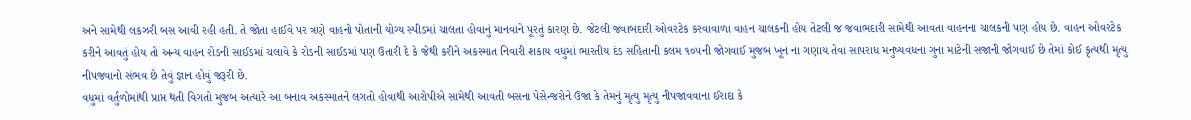અને સામેથી લકઝરી બસ આવી રહી હતી. તે જોતા હાઈવે પર ત્રણે વાહનો પોતાની યોગ્ય સ્પીડમાં ચાલતા હોવાનું માનવાને પૂરતું કારણ છે. જેટલી જવાબદારી ઓવરટેક કરવાવાળા વાહન ચાલકની હોય તેટલી જ જવાભદારી સામેથી આવતા વાહનના ચાલકની પણ હોય છે. વાહન ઓવરટેક કરીને આવતું હોય તો અન્ય વાહન રોડની સાઈડમાં ચલાવે કે રોડની સાઈડમાં પણ ઉતારી દે કે જેથી કરીને અકસ્માત નિવારી શકાય વધુમાં ભારતીય દંડ સહિતાની કલમ ૧૦૫ની જોગવાઈ મુજબ ખૂન ના ગણાય તેવા સાપરાધ મનુષ્યવધના ગુના માટેની સજાની જોગવાઈ છે તેમાં કોઈ કૃત્યથી મૃત્યુ નીપજવાનો સંભવ છે તેવું જ્ઞાન હોવું જરૂરી છે.
વધુમાં વર્તુળોમાંથી પ્રાપ્ત થતી વિગતો મુજબ અત્યારે આ બનાવ અકસ્માતને લગતો હોવાથી આરોપીએ સામેથી આવતી બસના પેસેન્જરોને ઉજા કે તેમનું મૃત્યુ મૃત્યુ નીપજાવવાના ઈરાદા કે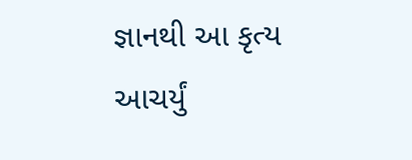જ્ઞાનથી આ કૃત્ય આચર્યું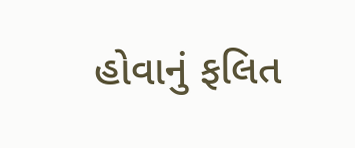હોવાનું ફલિત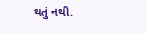થતું નથી.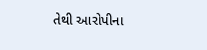તેથી આરોપીના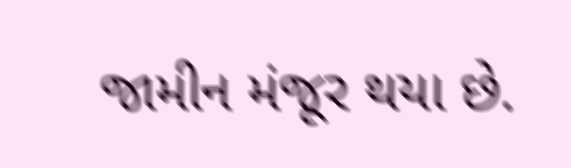જામીન મંજૂર થયા છે.